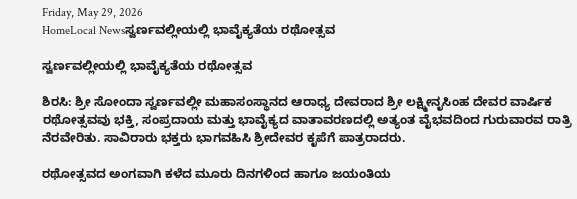Friday, May 29, 2026
HomeLocal Newsಸ್ವರ್ಣವಲ್ಲೀಯಲ್ಲಿ ಭಾವೈಕ್ಯತೆ‌ಯ ರಥೋತ್ಸವ

ಸ್ವರ್ಣವಲ್ಲೀಯಲ್ಲಿ ಭಾವೈಕ್ಯತೆ‌ಯ ರಥೋತ್ಸವ

ಶಿರಸಿ: ಶ್ರೀ ಸೋಂದಾ ಸ್ವರ್ಣವಲ್ಲೀ ಮಹಾಸಂಸ್ಥಾನದ ಆರಾಧ್ಯ ದೇವರಾದ ಶ್ರೀ ಲಕ್ಷ್ಮೀನೃಸಿಂಹ ದೇವರ ವಾರ್ಷಿಕ ರಥೋತ್ಸವವು ಭಕ್ತಿ, ಸಂಪ್ರದಾಯ ಮತ್ತು ಭಾವೈಕ್ಯದ ವಾತಾವರಣದಲ್ಲಿ ಅತ್ಯಂತ ವೈಭವದಿಂದ ಗುರುವಾರವ ರಾತ್ರಿ ನೆರವೇರಿತು. ಸಾವಿರಾರು ಭಕ್ತರು ಭಾಗವಹಿಸಿ ಶ್ರೀದೇವರ ಕೃಪೆಗೆ ಪಾತ್ರರಾದರು.

ರಥೋತ್ಸವದ ಅಂಗವಾಗಿ ಕಳೆದ ಮೂರು ದಿನಗಳಿಂದ ಹಾಗೂ ಜಯಂತಿಯ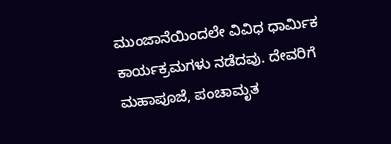ಮುಂಜಾನೆಯಿಂದಲೇ ವಿವಿಧ ಧಾರ್ಮಿಕ ಕಾರ್ಯಕ್ರಮಗಳು ನಡೆದವು. ದೇವರಿಗೆ ಮಹಾಪೂಜೆ, ಪಂಚಾಮೃತ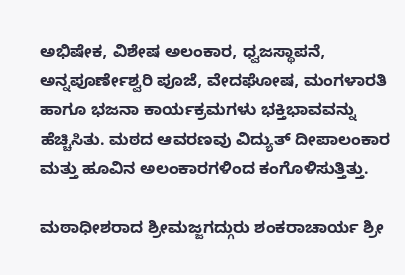ಅಭಿಷೇಕ, ವಿಶೇಷ ಅಲಂಕಾರ, ಧ್ವಜಸ್ಥಾಪನೆ, ಅನ್ನಪೂರ್ಣೇಶ್ವರಿ ಪೂಜೆ, ವೇದಘೋಷ, ಮಂಗಳಾರತಿ ಹಾಗೂ ಭಜನಾ ಕಾರ್ಯಕ್ರಮಗಳು ಭಕ್ತಿಭಾವವನ್ನು ಹೆಚ್ಚಿಸಿತು. ಮಠದ ಆವರಣವು ವಿದ್ಯುತ್ ದೀಪಾಲಂಕಾರ ಮತ್ತು ಹೂವಿನ ಅಲಂಕಾರಗಳಿಂದ ಕಂಗೊಳಿಸುತ್ತಿತ್ತು.

ಮಠಾಧೀಶರಾದ ಶ್ರೀಮಜ್ಜಗದ್ಗುರು ಶಂಕರಾಚಾರ್ಯ ಶ್ರೀ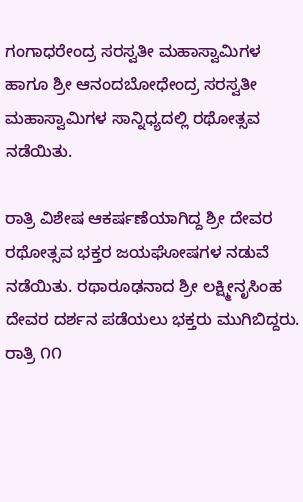ಗಂಗಾಧರೇಂದ್ರ ಸರಸ್ವತೀ ಮಹಾಸ್ವಾಮಿಗಳ ಹಾಗೂ ಶ್ರೀ ಆನಂದಬೋಧೇಂದ್ರ ಸರಸ್ವತೀ ಮಹಾಸ್ವಾಮಿಗಳ ಸಾನ್ನಿಧ್ಯದಲ್ಲಿ ರಥೋತ್ಸವ ನಡೆಯಿತು.

ರಾತ್ರಿ ವಿಶೇಷ ಆಕರ್ಷಣೆಯಾಗಿದ್ದ ಶ್ರೀ ದೇವರ ರಥೋತ್ಸವ ಭಕ್ತರ ಜಯಘೋಷಗಳ ನಡುವೆ ನಡೆಯಿತು. ರಥಾರೂಢನಾದ ಶ್ರೀ ಲಕ್ಷ್ಮೀನೃಸಿಂಹ ದೇವರ ದರ್ಶನ ಪಡೆಯಲು ಭಕ್ತರು ಮುಗಿಬಿದ್ದರು. ರಾತ್ರಿ ೧೧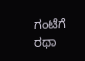ಗಂಟೆಗೆ ರಥಾ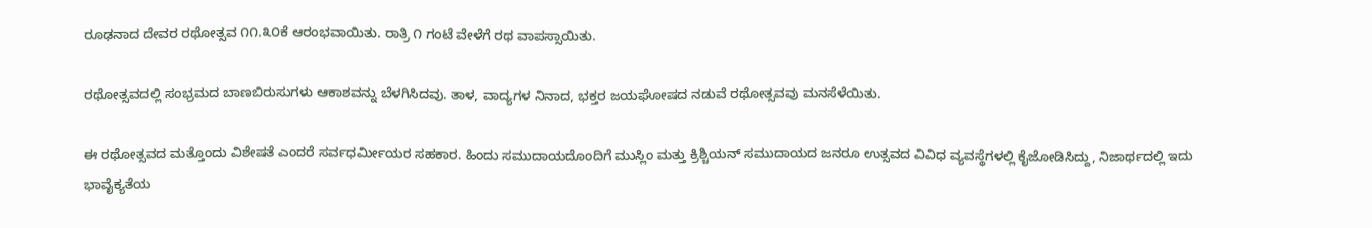ರೂಢನಾದ ದೇವರ ರಥೋತ್ಸವ ೧೧.೩೦ಕೆ ಆರಂಭವಾಯಿತು. ರಾತ್ರಿ ೧ ಗಂಟೆ ವೇಳೆಗೆ ರಥ ವಾಪಸ್ಸಾಯಿತು.

ರಥೋತ್ಸವದಲ್ಲಿ ಸಂಭ್ರಮದ ಬಾಣಬಿರುಸುಗಳು ಆಕಾಶವನ್ನು ಬೆಳಗಿಸಿದವು. ತಾಳ, ವಾದ್ಯಗಳ ನಿನಾದ, ಭಕ್ತರ ಜಯಘೋಷದ ನಡುವೆ ರಥೋತ್ಸವವು ಮನಸೆಳೆಯಿತು.

ಈ ರಥೋತ್ಸವದ ಮತ್ತೊಂದು ವಿಶೇಷತೆ ಎಂದರೆ ಸರ್ವಧರ್ಮೀಯರ ಸಹಕಾರ. ಹಿಂದು ಸಮುದಾಯದೊಂದಿಗೆ ಮುಸ್ಲಿಂ ಮತ್ತು ಕ್ರಿಶ್ಚಿಯನ್ ಸಮುದಾಯದ ಜನರೂ ಉತ್ಸವದ ವಿವಿಧ ವ್ಯವಸ್ಥೆಗಳಲ್ಲಿ ಕೈಜೋಡಿಸಿದ್ದು, ನಿಜಾರ್ಥದಲ್ಲಿ ಇದು ಭಾವೈಕ್ಯತೆಯ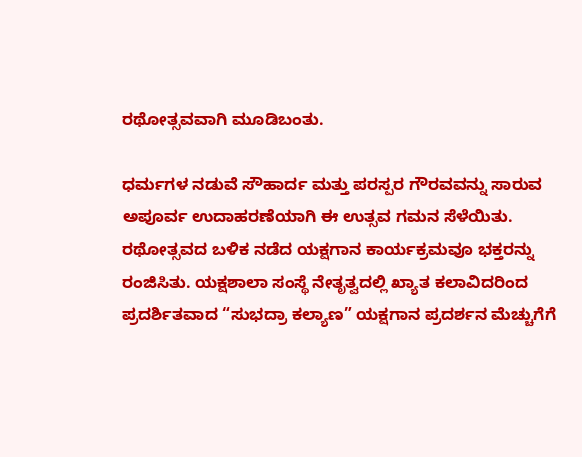ರಥೋತ್ಸವವಾಗಿ ಮೂಡಿಬಂತು.

ಧರ್ಮಗಳ ನಡುವೆ ಸೌಹಾರ್ದ ಮತ್ತು ಪರಸ್ಪರ ಗೌರವವನ್ನು ಸಾರುವ ಅಪೂರ್ವ ಉದಾಹರಣೆಯಾಗಿ ಈ ಉತ್ಸವ ಗಮನ ಸೆಳೆಯಿತು.
ರಥೋತ್ಸವದ ಬಳಿಕ ನಡೆದ ಯಕ್ಷಗಾನ ಕಾರ್ಯಕ್ರಮವೂ ಭಕ್ತರನ್ನು ರಂಜಿಸಿತು. ಯಕ್ಷಶಾಲಾ ಸಂಸ್ಥೆ ನೇತೃತ್ವದಲ್ಲಿ ಖ್ಯಾತ ಕಲಾವಿದರಿಂದ ಪ್ರದರ್ಶಿತವಾದ “ಸುಭದ್ರಾ ಕಲ್ಯಾಣ” ಯಕ್ಷಗಾನ ಪ್ರದರ್ಶನ ಮೆಚ್ಚುಗೆಗೆ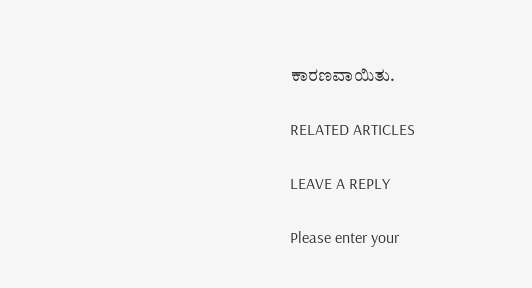ಕಾರಣವಾಯಿತು.

RELATED ARTICLES

LEAVE A REPLY

Please enter your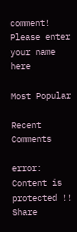comment!
Please enter your name here

Most Popular

Recent Comments

error: Content is protected !!
Share